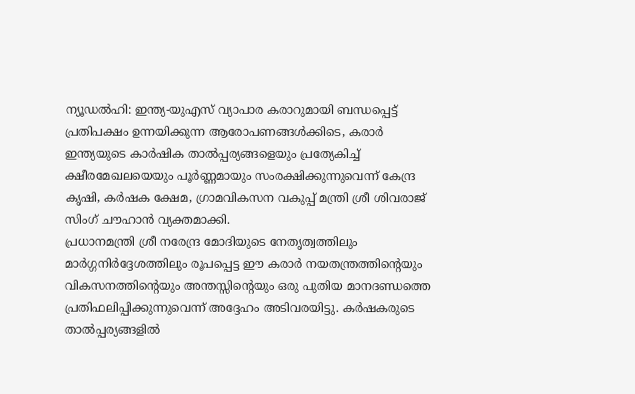ന്യൂഡൽഹി: ഇന്ത്യ-യുഎസ് വ്യാപാര കരാറുമായി ബന്ധപ്പെട്ട് പ്രതിപക്ഷം ഉന്നയിക്കുന്ന ആരോപണങ്ങൾക്കിടെ, കരാർ ഇന്ത്യയുടെ കാർഷിക താൽപ്പര്യങ്ങളെയും പ്രത്യേകിച്ച് ക്ഷീരമേഖലയെയും പൂർണ്ണമായും സംരക്ഷിക്കുന്നുവെന്ന് കേന്ദ്ര കൃഷി, കർഷക ക്ഷേമ, ഗ്രാമവികസന വകുപ്പ് മന്ത്രി ശ്രീ ശിവരാജ് സിംഗ് ചൗഹാൻ വ്യക്തമാക്കി.
പ്രധാനമന്ത്രി ശ്രീ നരേന്ദ്ര മോദിയുടെ നേതൃത്വത്തിലും മാർഗ്ഗനിർദ്ദേശത്തിലും രൂപപ്പെട്ട ഈ കരാർ നയതന്ത്രത്തിന്റെയും വികസനത്തിന്റെയും അന്തസ്സിന്റെയും ഒരു പുതിയ മാനദണ്ഡത്തെ പ്രതിഫലിപ്പിക്കുന്നുവെന്ന് അദ്ദേഹം അടിവരയിട്ടു. കർഷകരുടെ താൽപ്പര്യങ്ങളിൽ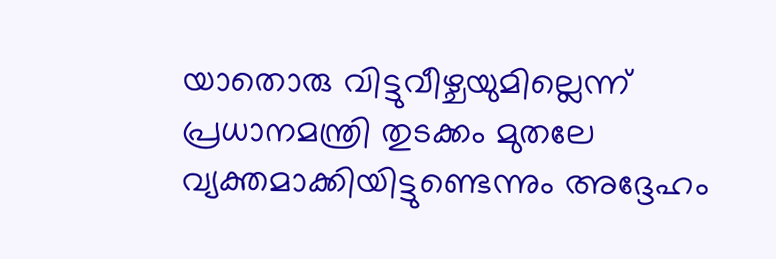യാതൊരു വിട്ടുവീഴ്ചയുമില്ലെന്ന് പ്രധാനമന്ത്രി തുടക്കം മുതലേ വ്യക്തമാക്കിയിട്ടുണ്ടെന്നും അദ്ദേഹം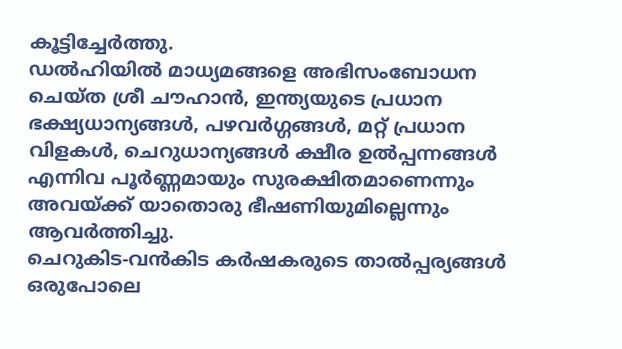കൂട്ടിച്ചേർത്തു.
ഡൽഹിയിൽ മാധ്യമങ്ങളെ അഭിസംബോധന ചെയ്ത ശ്രീ ചൗഹാൻ, ഇന്ത്യയുടെ പ്രധാന ഭക്ഷ്യധാന്യങ്ങൾ, പഴവർഗ്ഗങ്ങൾ, മറ്റ് പ്രധാന വിളകൾ, ചെറുധാന്യങ്ങൾ ക്ഷീര ഉൽപ്പന്നങ്ങൾ എന്നിവ പൂർണ്ണമായും സുരക്ഷിതമാണെന്നും അവയ്ക്ക് യാതൊരു ഭീഷണിയുമില്ലെന്നും ആവർത്തിച്ചു.
ചെറുകിട-വൻകിട കർഷകരുടെ താൽപ്പര്യങ്ങൾ ഒരുപോലെ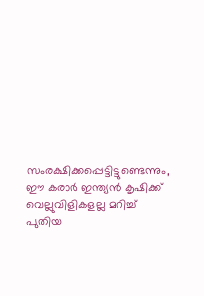സംരക്ഷിക്കപ്പെട്ടിട്ടുണ്ടെന്നും, ഈ കരാർ ഇന്ത്യൻ കൃഷിക്ക് വെല്ലുവിളികളല്ല മറിച്ച് പുതിയ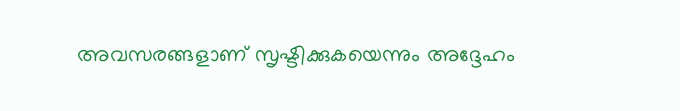അവസരങ്ങളാണ് സൃഷ്ടിക്കുകയെന്നും അദ്ദേഹം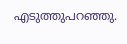എടുത്തുപറഞ്ഞു.